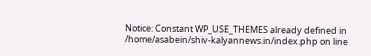Notice: Constant WP_USE_THEMES already defined in /home/asabein/shiv-kalyannews.in/index.php on line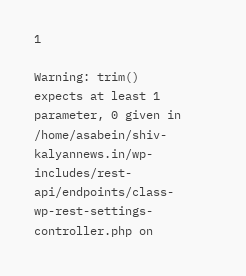1

Warning: trim() expects at least 1 parameter, 0 given in /home/asabein/shiv-kalyannews.in/wp-includes/rest-api/endpoints/class-wp-rest-settings-controller.php on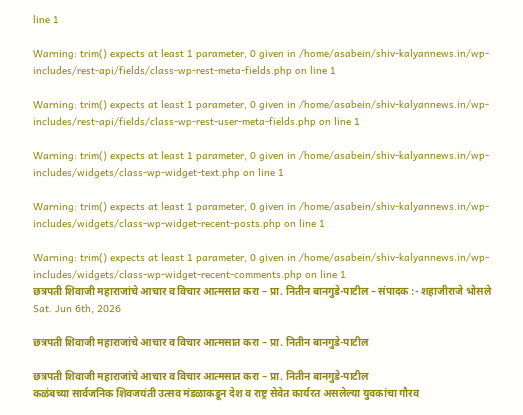line 1

Warning: trim() expects at least 1 parameter, 0 given in /home/asabein/shiv-kalyannews.in/wp-includes/rest-api/fields/class-wp-rest-meta-fields.php on line 1

Warning: trim() expects at least 1 parameter, 0 given in /home/asabein/shiv-kalyannews.in/wp-includes/rest-api/fields/class-wp-rest-user-meta-fields.php on line 1

Warning: trim() expects at least 1 parameter, 0 given in /home/asabein/shiv-kalyannews.in/wp-includes/widgets/class-wp-widget-text.php on line 1

Warning: trim() expects at least 1 parameter, 0 given in /home/asabein/shiv-kalyannews.in/wp-includes/widgets/class-wp-widget-recent-posts.php on line 1

Warning: trim() expects at least 1 parameter, 0 given in /home/asabein/shiv-kalyannews.in/wp-includes/widgets/class-wp-widget-recent-comments.php on line 1
छत्रपती शिवाजी महाराजांचे आचार व विचार आत्मसात करा – प्रा. नितीन बानगुडे-पाटील – संपादक :- शहाजीराजे भोसले
Sat. Jun 6th, 2026

छत्रपती शिवाजी महाराजांचे आचार व विचार आत्मसात करा – प्रा. नितीन बानगुडे-पाटील

छत्रपती शिवाजी महाराजांचे आचार व विचार आत्मसात करा – प्रा. नितीन बानगुडे-पाटील
कळंबच्या सार्वजनिक शिवजयंती उत्सव मंडळाकडून देश व राष्ट्र सेवेत कार्यरत असलेल्या युवकांचा गौरव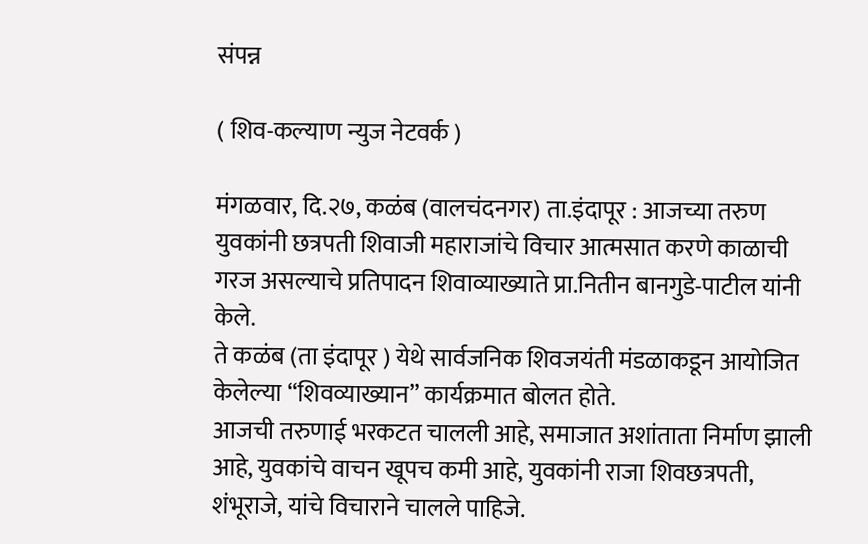संपन्न

( शिव-कल्याण न्युज नेटवर्क )

मंगळवार, दि.२७, कळंब (वालचंदनगर) ता.इंदापूर : आजच्या तरुण युवकांनी छत्रपती शिवाजी महाराजांचे विचार आत्मसात करणे काळाची गरज असल्याचे प्रतिपादन शिवाव्याख्याते प्रा.नितीन बानगुडे-पाटील यांनी केले.
ते कळंब (ता इंदापूर ) येथे सार्वजनिक शिवजयंती मंडळाकडून आयोजित केलेल्या “शिवव्याख्यान” कार्यक्रमात बोलत होते.
आजची तरुणाई भरकटत चालली आहे, समाजात अशांताता निर्माण झाली आहे, युवकांचे वाचन खूपच कमी आहे, युवकांनी राजा शिवछत्रपती, शंभूराजे, यांचे विचाराने चालले पाहिजे.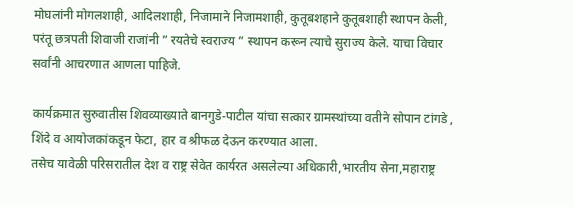मोघलांनी मोगलशाही, आदिलशाही, निजामाने निजामशाही, कुतूबशहाने कुतूबशाही स्थापन केली, परंतू छत्रपती शिवाजी राजांनी ” रयतेचे स्वराज्य ” स्थापन करून त्याचे सुराज्य केले. याचा विचार सर्वांनी आचरणात आणला पाहिजे.

कार्यक्रमात सुरुवातीस शिवव्याख्याते बानगुडे-पाटील यांचा सत्कार ग्रामस्थांच्या वतीने सोपान टांगडे , शिंदे व आयोजकांकडून फेटा, हार व श्रीफळ देऊन करण्यात आला.
तसेच यावेळी परिसरातील देश व राष्ट्र सेवेत कार्यरत असलेल्या अधिकारी,भारतीय सेना,महाराष्ट्र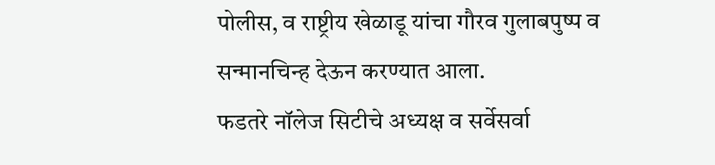पोलीस, व राष्ट्रीय खेळाडू यांचा गौरव गुलाबपुष्प व सन्मानचिन्ह देऊन करण्यात आला.
फडतरे नॉलेज सिटीचे अध्यक्ष व सर्वेसर्वा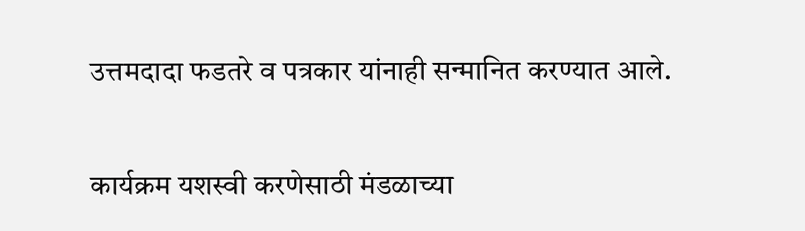उत्तमदादा फडतरे व पत्रकार यांनाही सन्मानित करण्यात आले.

कार्यक्रम यशस्वी करणेसाठी मंडळाच्या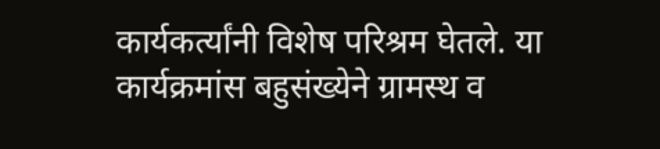कार्यकर्त्यांनी विशेष परिश्रम घेतले. या कार्यक्रमांस बहुसंख्येने ग्रामस्थ व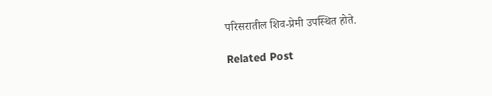परिसरातील शिव-प्रेमी उपस्थित होते.

Related Post